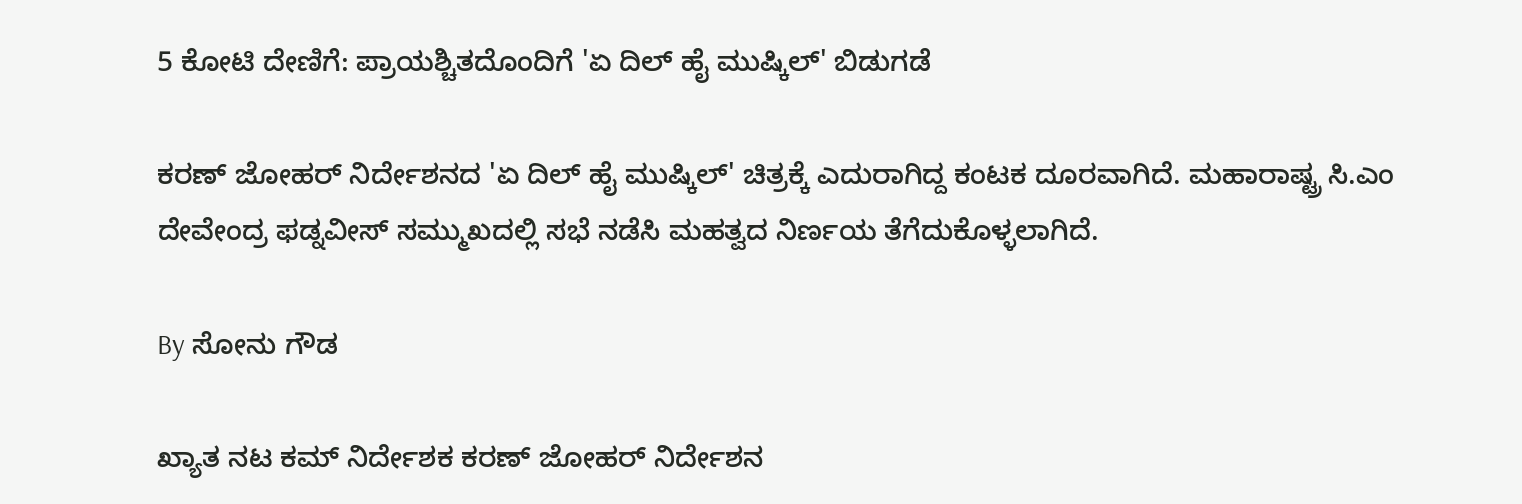5 ಕೋಟಿ ದೇಣಿಗೆ: ಪ್ರಾಯಶ್ಚಿತದೊಂದಿಗೆ 'ಏ ದಿಲ್ ಹೈ ಮುಷ್ಕಿಲ್' ಬಿಡುಗಡೆ

ಕರಣ್ ಜೋಹರ್ ನಿರ್ದೇಶನದ 'ಏ ದಿಲ್ ಹೈ ಮುಷ್ಕಿಲ್' ಚಿತ್ರಕ್ಕೆ ಎದುರಾಗಿದ್ದ ಕಂಟಕ ದೂರವಾಗಿದೆ. ಮಹಾರಾಷ್ಟ್ರ ಸಿ.ಎಂ ದೇವೇಂದ್ರ ಫಡ್ನವೀಸ್ ಸಮ್ಮುಖದಲ್ಲಿ ಸಭೆ ನಡೆಸಿ ಮಹತ್ವದ ನಿರ್ಣಯ ತೆಗೆದುಕೊಳ್ಳಲಾಗಿದೆ.

By ಸೋನು ಗೌಡ

ಖ್ಯಾತ ನಟ ಕಮ್ ನಿರ್ದೇಶಕ ಕರಣ್ ಜೋಹರ್ ನಿರ್ದೇಶನ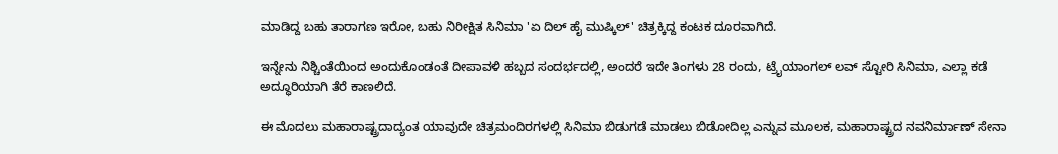ಮಾಡಿದ್ದ ಬಹು ತಾರಾಗಣ ಇರೋ, ಬಹು ನಿರೀಕ್ಷಿತ ಸಿನಿಮಾ 'ಏ ದಿಲ್ ಹೈ ಮುಷ್ಕಿಲ್' ಚಿತ್ರಕ್ಕಿದ್ದ ಕಂಟಕ ದೂರವಾಗಿದೆ.

ಇನ್ನೇನು ನಿಶ್ಚಿಂತೆಯಿಂದ ಅಂದುಕೊಂಡಂತೆ ದೀಪಾವಳಿ ಹಬ್ಬದ ಸಂದರ್ಭದಲ್ಲಿ, ಅಂದರೆ ಇದೇ ತಿಂಗಳು 28 ರಂದು, ಟ್ರೈಯಾಂಗಲ್ ಲವ್ ಸ್ಟೋರಿ ಸಿನಿಮಾ, ಎಲ್ಲಾ ಕಡೆ ಅದ್ಧೂರಿಯಾಗಿ ತೆರೆ ಕಾಣಲಿದೆ.

ಈ ಮೊದಲು ಮಹಾರಾಷ್ಟ್ರದಾದ್ಯಂತ ಯಾವುದೇ ಚಿತ್ರಮಂದಿರಗಳಲ್ಲಿ ಸಿನಿಮಾ ಬಿಡುಗಡೆ ಮಾಡಲು ಬಿಡೋದಿಲ್ಲ ಎನ್ನುವ ಮೂಲಕ, ಮಹಾರಾಷ್ಟ್ರದ ನವನಿರ್ಮಾಣ್ ಸೇನಾ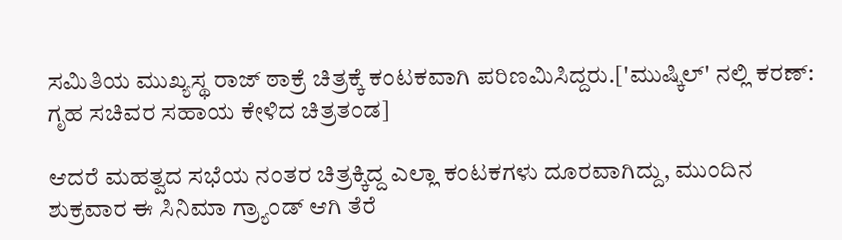ಸಮಿತಿಯ ಮುಖ್ಯಸ್ಥ ರಾಜ್ ಠಾಕ್ರೆ ಚಿತ್ರಕ್ಕೆ ಕಂಟಕವಾಗಿ ಪರಿಣಮಿಸಿದ್ದರು.['ಮುಷ್ಕಿಲ್' ನಲ್ಲಿ ಕರಣ್: ಗೃಹ ಸಚಿವರ ಸಹಾಯ ಕೇಳಿದ ಚಿತ್ರತಂಡ]

ಆದರೆ ಮಹತ್ವದ ಸಭೆಯ ನಂತರ ಚಿತ್ರಕ್ಕಿದ್ದ ಎಲ್ಲಾ ಕಂಟಕಗಳು ದೂರವಾಗಿದ್ದು, ಮುಂದಿನ ಶುಕ್ರವಾರ ಈ ಸಿನಿಮಾ ಗ್ರ್ಯಾಂಡ್ ಆಗಿ ತೆರೆ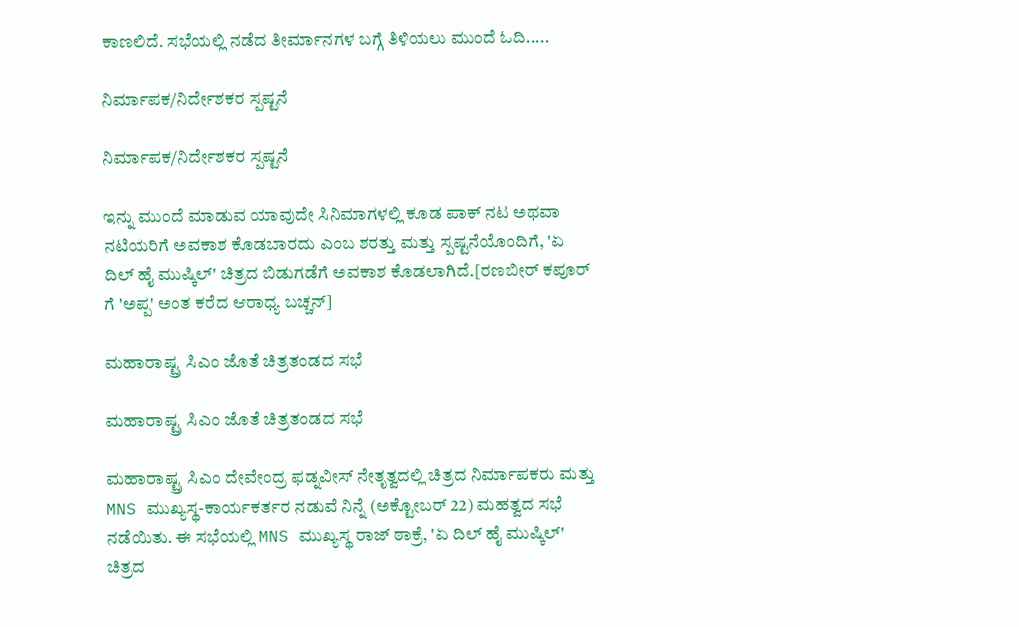ಕಾಣಲಿದೆ. ಸಭೆಯಲ್ಲಿ ನಡೆದ ತೀರ್ಮಾನಗಳ ಬಗ್ಗೆ ತಿಳಿಯಲು ಮುಂದೆ ಓದಿ.....

ನಿರ್ಮಾಪಕ/ನಿರ್ದೇಶಕರ ಸ್ಪಷ್ಟನೆ

ನಿರ್ಮಾಪಕ/ನಿರ್ದೇಶಕರ ಸ್ಪಷ್ಟನೆ

ಇನ್ನು ಮುಂದೆ ಮಾಡುವ ಯಾವುದೇ ಸಿನಿಮಾಗಳಲ್ಲಿ ಕೂಡ ಪಾಕ್ ನಟ ಅಥವಾ ನಟಿಯರಿಗೆ ಅವಕಾಶ ಕೊಡಬಾರದು ಎಂಬ ಶರತ್ತು ಮತ್ತು ಸ್ಪಷ್ಟನೆಯೊಂದಿಗೆ, 'ಏ ದಿಲ್ ಹೈ ಮುಷ್ಕಿಲ್' ಚಿತ್ರದ ಬಿಡುಗಡೆಗೆ ಅವಕಾಶ ಕೊಡಲಾಗಿದೆ.[ರಣಬೀರ್ ಕಪೂರ್ ಗೆ 'ಅಪ್ಪ' ಅಂತ ಕರೆದ ಆರಾಧ್ಯ ಬಚ್ಚನ್]

ಮಹಾರಾಷ್ಟ್ರ ಸಿಎಂ ಜೊತೆ ಚಿತ್ರತಂಡದ ಸಭೆ

ಮಹಾರಾಷ್ಟ್ರ ಸಿಎಂ ಜೊತೆ ಚಿತ್ರತಂಡದ ಸಭೆ

ಮಹಾರಾಷ್ಟ್ರ ಸಿಎಂ ದೇವೇಂದ್ರ ಫಡ್ನವೀಸ್ ನೇತೃತ್ವದಲ್ಲಿ ಚಿತ್ರದ ನಿರ್ಮಾಪಕರು ಮತ್ತು MNS ಮುಖ್ಯಸ್ಥ-ಕಾರ್ಯಕರ್ತರ ನಡುವೆ ನಿನ್ನೆ (ಅಕ್ಟೋಬರ್ 22) ಮಹತ್ವದ ಸಭೆ ನಡೆಯಿತು. ಈ ಸಭೆಯಲ್ಲಿ MNS ಮುಖ್ಯಸ್ಥ ರಾಜ್ ಠಾಕ್ರೆ, 'ಏ ದಿಲ್ ಹೈ ಮುಷ್ಕಿಲ್' ಚಿತ್ರದ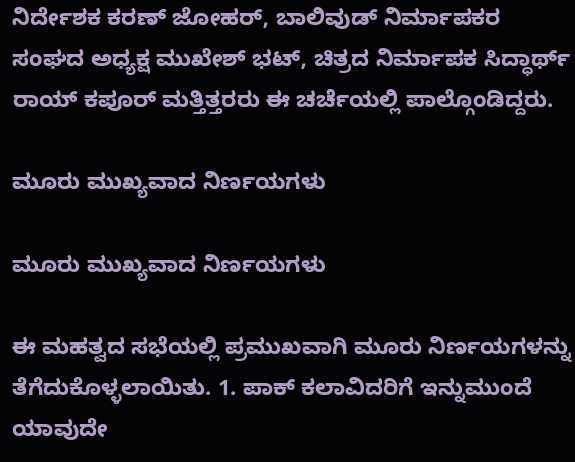ನಿರ್ದೇಶಕ ಕರಣ್ ಜೋಹರ್, ಬಾಲಿವುಡ್ ನಿರ್ಮಾಪಕರ ಸಂಘದ ಅಧ್ಯಕ್ಷ ಮುಖೇಶ್ ಭಟ್, ಚಿತ್ರದ ನಿರ್ಮಾಪಕ ಸಿದ್ಧಾರ್ಥ್ ರಾಯ್ ಕಪೂರ್ ಮತ್ತಿತ್ತರರು ಈ ಚರ್ಚೆಯಲ್ಲಿ ಪಾಲ್ಗೊಂಡಿದ್ದರು.

ಮೂರು ಮುಖ್ಯವಾದ ನಿರ್ಣಯಗಳು

ಮೂರು ಮುಖ್ಯವಾದ ನಿರ್ಣಯಗಳು

ಈ ಮಹತ್ವದ ಸಭೆಯಲ್ಲಿ ಪ್ರಮುಖವಾಗಿ ಮೂರು ನಿರ್ಣಯಗಳನ್ನು ತೆಗೆದುಕೊಳ್ಳಲಾಯಿತು. 1. ಪಾಕ್ ಕಲಾವಿದರಿಗೆ ಇನ್ನುಮುಂದೆ ಯಾವುದೇ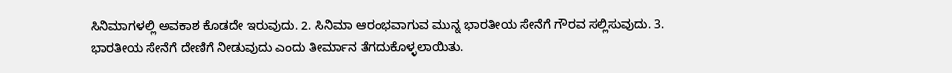ಸಿನಿಮಾಗಳಲ್ಲಿ ಅವಕಾಶ ಕೊಡದೇ ಇರುವುದು. 2. ಸಿನಿಮಾ ಆರಂಭವಾಗುವ ಮುನ್ನ ಭಾರತೀಯ ಸೇನೆಗೆ ಗೌರವ ಸಲ್ಲಿಸುವುದು. 3. ಭಾರತೀಯ ಸೇನೆಗೆ ದೇಣಿಗೆ ನೀಡುವುದು ಎಂದು ತೀರ್ಮಾನ ತೆಗದುಕೊಳ್ಳಲಾಯಿತು.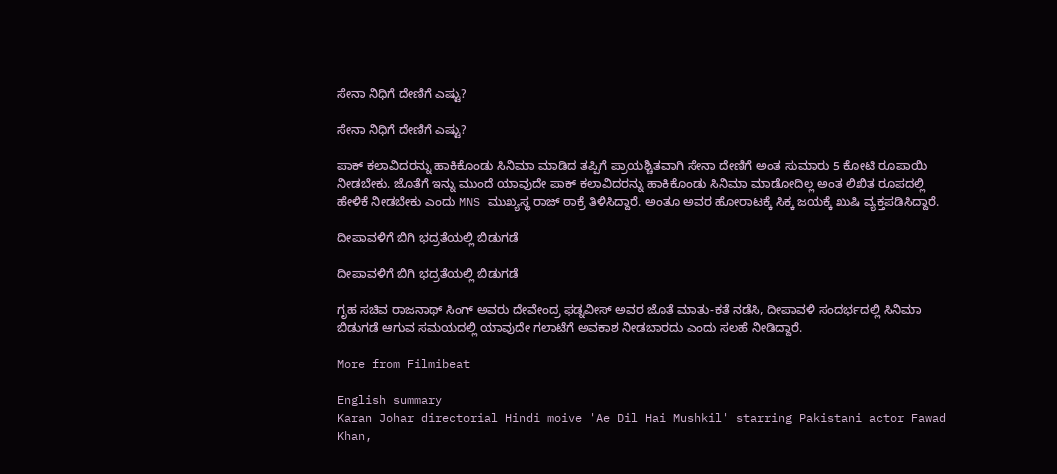ಸೇನಾ ನಿಧಿಗೆ ದೇಣಿಗೆ ಎಷ್ಟು?

ಸೇನಾ ನಿಧಿಗೆ ದೇಣಿಗೆ ಎಷ್ಟು?

ಪಾಕ್ ಕಲಾವಿದರನ್ನು ಹಾಕಿಕೊಂಡು ಸಿನಿಮಾ ಮಾಡಿದ ತಪ್ಪಿಗೆ ಪ್ರಾಯಶ್ಚಿತವಾಗಿ ಸೇನಾ ದೇಣಿಗೆ ಅಂತ ಸುಮಾರು 5 ಕೋಟಿ ರೂಪಾಯಿ ನೀಡಬೇಕು. ಜೊತೆಗೆ ಇನ್ನು ಮುಂದೆ ಯಾವುದೇ ಪಾಕ್ ಕಲಾವಿದರನ್ನು ಹಾಕಿಕೊಂಡು ಸಿನಿಮಾ ಮಾಡೋದಿಲ್ಲ ಅಂತ ಲಿಖಿತ ರೂಪದಲ್ಲಿ ಹೇಳಿಕೆ ನೀಡಬೇಕು ಎಂದು MNS ಮುಖ್ಯಸ್ಥ ರಾಜ್ ಠಾಕ್ರೆ ತಿಳಿಸಿದ್ದಾರೆ. ಅಂತೂ ಅವರ ಹೋರಾಟಕ್ಕೆ ಸಿಕ್ಕ ಜಯಕ್ಕೆ ಖುಷಿ ವ್ಯಕ್ತಪಡಿಸಿದ್ದಾರೆ.

ದೀಪಾವಳಿಗೆ ಬಿಗಿ ಭದ್ರತೆಯಲ್ಲಿ ಬಿಡುಗಡೆ

ದೀಪಾವಳಿಗೆ ಬಿಗಿ ಭದ್ರತೆಯಲ್ಲಿ ಬಿಡುಗಡೆ

ಗೃಹ ಸಚಿವ ರಾಜನಾಥ್ ಸಿಂಗ್ ಅವರು ದೇವೇಂದ್ರ ಫಡ್ನವೀಸ್ ಅವರ ಜೊತೆ ಮಾತು-ಕತೆ ನಡೆಸಿ, ದೀಪಾವಳಿ ಸಂದರ್ಭದಲ್ಲಿ ಸಿನಿಮಾ ಬಿಡುಗಡೆ ಆಗುವ ಸಮಯದಲ್ಲಿ ಯಾವುದೇ ಗಲಾಟೆಗೆ ಅವಕಾಶ ನೀಡಬಾರದು ಎಂದು ಸಲಹೆ ನೀಡಿದ್ದಾರೆ.

More from Filmibeat

English summary
Karan Johar directorial Hindi moive 'Ae Dil Hai Mushkil' starring Pakistani actor Fawad Khan,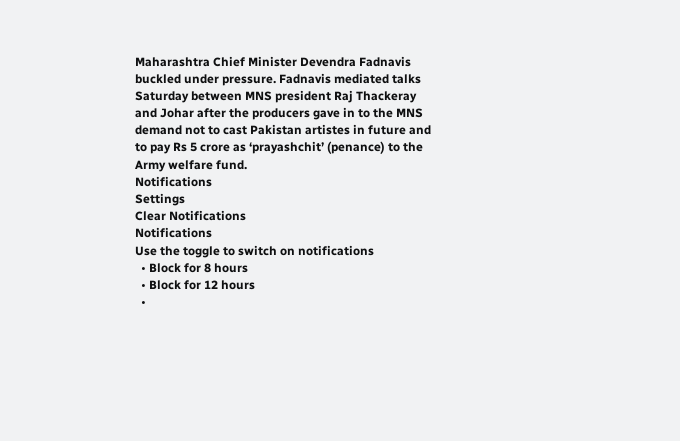Maharashtra Chief Minister Devendra Fadnavis buckled under pressure. Fadnavis mediated talks Saturday between MNS president Raj Thackeray and Johar after the producers gave in to the MNS demand not to cast Pakistan artistes in future and to pay Rs 5 crore as ‘prayashchit’ (penance) to the Army welfare fund.
Notifications
Settings
Clear Notifications
Notifications
Use the toggle to switch on notifications
  • Block for 8 hours
  • Block for 12 hours
  •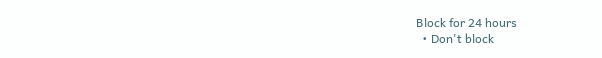Block for 24 hours
  • Don't block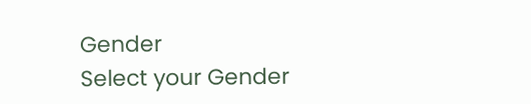Gender
Select your Gender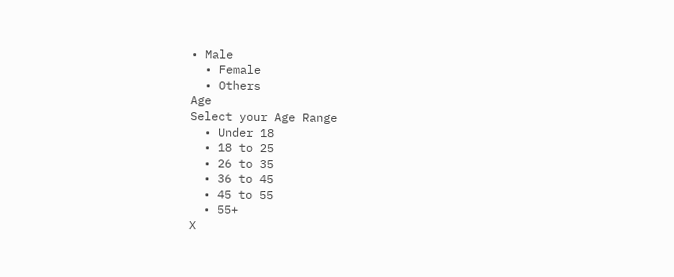• Male
  • Female
  • Others
Age
Select your Age Range
  • Under 18
  • 18 to 25
  • 26 to 35
  • 36 to 45
  • 45 to 55
  • 55+
X